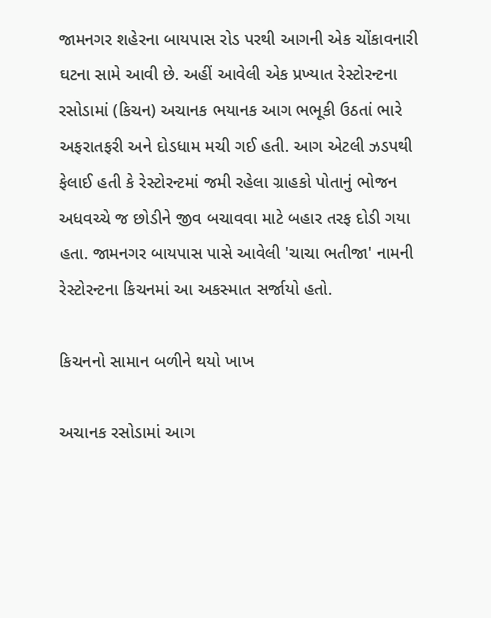જામનગર શહેરના બાયપાસ રોડ પરથી આગની એક ચોંકાવનારી ઘટના સામે આવી છે. અહીં આવેલી એક પ્રખ્યાત રેસ્ટોરન્ટના રસોડામાં (કિચન) અચાનક ભયાનક આગ ભભૂકી ઉઠતાં ભારે અફરાતફરી અને દોડધામ મચી ગઈ હતી. આગ એટલી ઝડપથી ફેલાઈ હતી કે રેસ્ટોરન્ટમાં જમી રહેલા ગ્રાહકો પોતાનું ભોજન અધવચ્ચે જ છોડીને જીવ બચાવવા માટે બહાર તરફ દોડી ગયા હતા. જામનગર બાયપાસ પાસે આવેલી 'ચાચા ભતીજા' નામની રેસ્ટોરન્ટના કિચનમાં આ અકસ્માત સર્જાયો હતો.

કિચનનો સામાન બળીને થયો ખાખ

અચાનક રસોડામાં આગ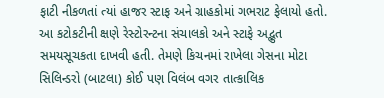ફાટી નીકળતાં ત્યાં હાજર સ્ટાફ અને ગ્રાહકોમાં ગભરાટ ફેલાયો હતો. આ કટોકટીની ક્ષણે રેસ્ટોરન્ટના સંચાલકો અને સ્ટાફે અદ્ભુત સમયસૂચકતા દાખવી હતી. તેમણે કિચનમાં રાખેલા ગેસના મોટા સિલિન્ડરો (બાટલા) કોઈ પણ વિલંબ વગર તાત્કાલિક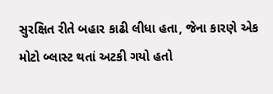સુરક્ષિત રીતે બહાર કાઢી લીધા હતા, જેના કારણે એક મોટો બ્લાસ્ટ થતાં અટકી ગયો હતો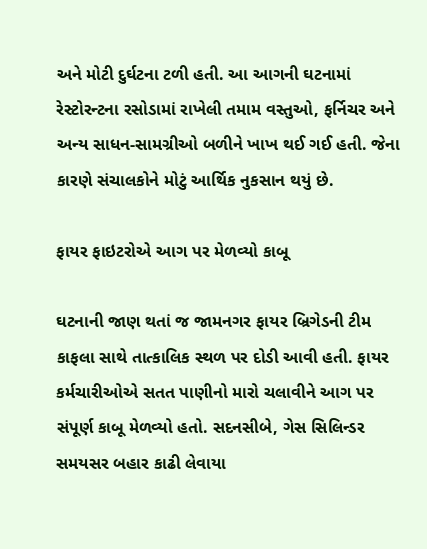અને મોટી દુર્ઘટના ટળી હતી. આ આગની ઘટનામાં રેસ્ટોરન્ટના રસોડામાં રાખેલી તમામ વસ્તુઓ, ફર્નિચર અને અન્ય સાધન-સામગ્રીઓ બળીને ખાખ થઈ ગઈ હતી. જેના કારણે સંચાલકોને મોટું આર્થિક નુકસાન થયું છે.

ફાયર ફાઇટરોએ આગ પર મેળવ્યો કાબૂ

ઘટનાની જાણ થતાં જ જામનગર ફાયર બ્રિગેડની ટીમ કાફલા સાથે તાત્કાલિક સ્થળ પર દોડી આવી હતી. ફાયર કર્મચારીઓએ સતત પાણીનો મારો ચલાવીને આગ પર સંપૂર્ણ કાબૂ મેળવ્યો હતો. સદનસીબે, ગેસ સિલિન્ડર સમયસર બહાર કાઢી લેવાયા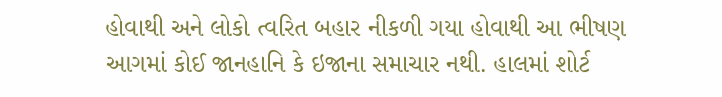હોવાથી અને લોકો ત્વરિત બહાર નીકળી ગયા હોવાથી આ ભીષણ આગમાં કોઈ જાનહાનિ કે ઇજાના સમાચાર નથી. હાલમાં શોર્ટ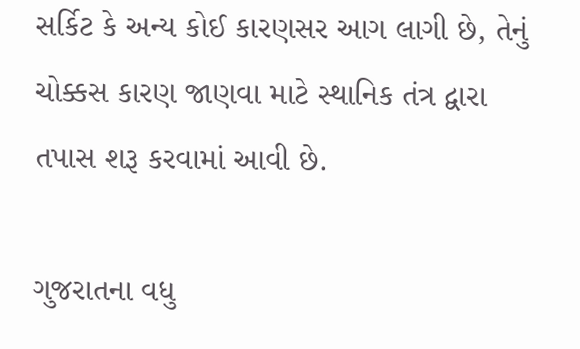સર્કિટ કે અન્ય કોઈ કારણસર આગ લાગી છે, તેનું ચોક્કસ કારણ જાણવા માટે સ્થાનિક તંત્ર દ્વારા તપાસ શરૂ કરવામાં આવી છે.

ગુજરાતના વધુ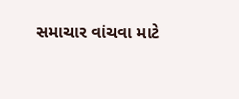સમાચાર વાંચવા માટે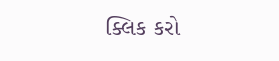ક્લિક કરો